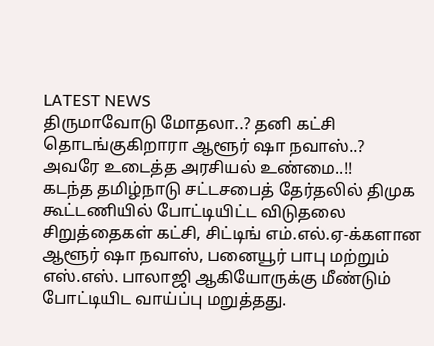LATEST NEWS
திருமாவோடு மோதலா..? தனி கட்சி தொடங்குகிறாரா ஆளூர் ஷா நவாஸ்..? அவரே உடைத்த அரசியல் உண்மை..!!
கடந்த தமிழ்நாடு சட்டசபைத் தேர்தலில் திமுக கூட்டணியில் போட்டியிட்ட விடுதலை சிறுத்தைகள் கட்சி, சிட்டிங் எம்.எல்.ஏ-க்களான ஆளூர் ஷா நவாஸ், பனையூர் பாபு மற்றும் எஸ்.எஸ். பாலாஜி ஆகியோருக்கு மீண்டும் போட்டியிட வாய்ப்பு மறுத்தது.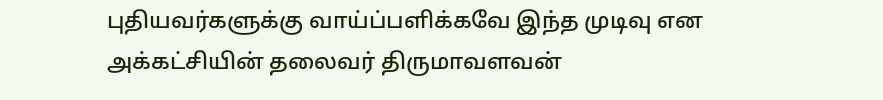புதியவர்களுக்கு வாய்ப்பளிக்கவே இந்த முடிவு என அக்கட்சியின் தலைவர் திருமாவளவன்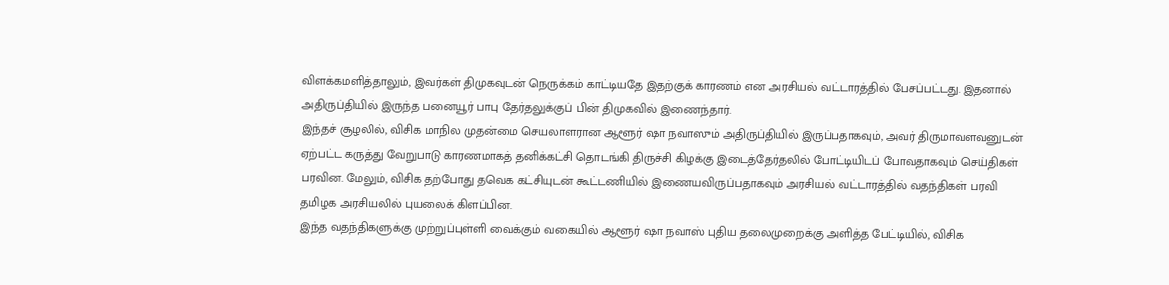விளக்கமளித்தாலும், இவர்கள் திமுகவுடன் நெருக்கம் காட்டியதே இதற்குக் காரணம் என அரசியல் வட்டாரத்தில் பேசப்பட்டது. இதனால் அதிருப்தியில் இருந்த பனையூர் பாபு தேர்தலுக்குப் பின் திமுகவில் இணைந்தார்.
இந்தச் சூழலில், விசிக மாநில முதன்மை செயலாளரான ஆளூர் ஷா நவாஸும் அதிருப்தியில் இருப்பதாகவும், அவர் திருமாவளவனுடன் ஏற்பட்ட கருத்து வேறுபாடு காரணமாகத் தனிக்கட்சி தொடங்கி திருச்சி கிழக்கு இடைத்தேர்தலில் போட்டியிடப் போவதாகவும் செய்திகள் பரவின. மேலும், விசிக தற்போது தவெக கட்சியுடன் கூட்டணியில் இணையவிருப்பதாகவும் அரசியல் வட்டாரத்தில் வதந்திகள் பரவி தமிழக அரசியலில் புயலைக் கிளப்பின.
இந்த வதந்திகளுக்கு முற்றுப்புள்ளி வைக்கும் வகையில் ஆளூர் ஷா நவாஸ் புதிய தலைமுறைக்கு அளித்த பேட்டியில், விசிக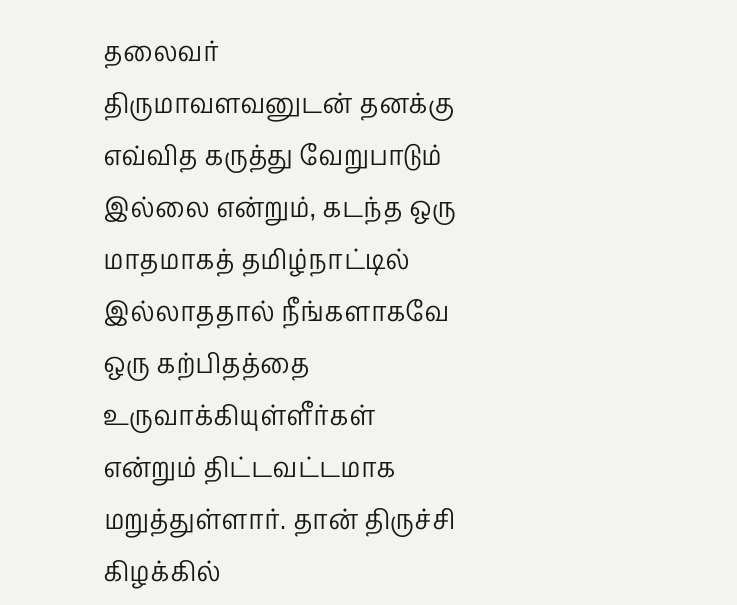தலைவர் திருமாவளவனுடன் தனக்கு எவ்வித கருத்து வேறுபாடும் இல்லை என்றும், கடந்த ஒரு மாதமாகத் தமிழ்நாட்டில் இல்லாததால் நீங்களாகவே ஒரு கற்பிதத்தை உருவாக்கியுள்ளீர்கள் என்றும் திட்டவட்டமாக மறுத்துள்ளார். தான் திருச்சி கிழக்கில்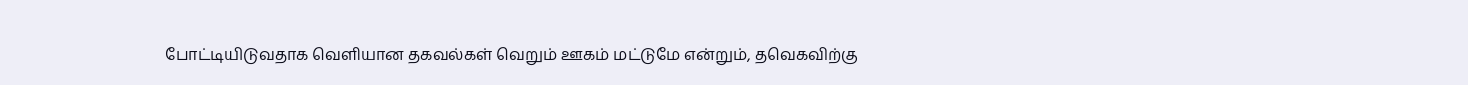போட்டியிடுவதாக வெளியான தகவல்கள் வெறும் ஊகம் மட்டுமே என்றும், தவெகவிற்கு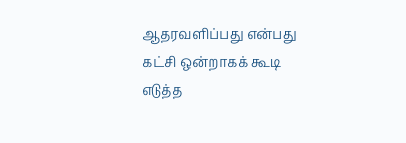ஆதரவளிப்பது என்பது கட்சி ஒன்றாகக் கூடி எடுத்த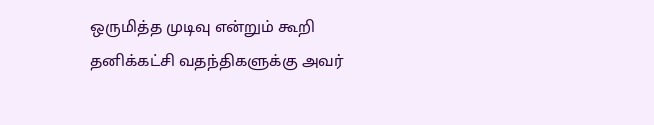ஒருமித்த முடிவு என்றும் கூறி தனிக்கட்சி வதந்திகளுக்கு அவர்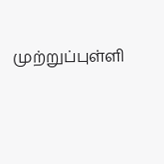முற்றுப்புள்ளி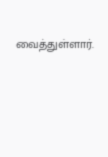வைத்துள்ளார்.